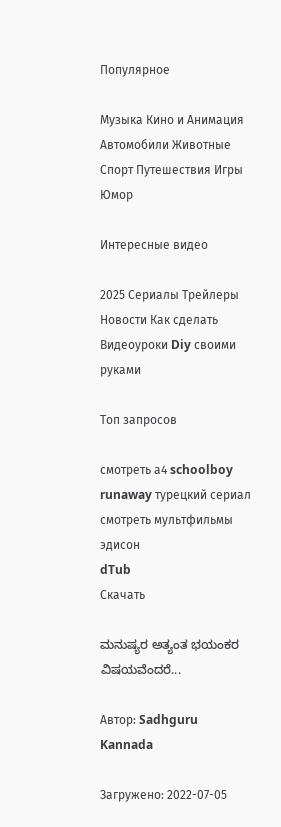Популярное

Музыка Кино и Анимация Автомобили Животные Спорт Путешествия Игры Юмор

Интересные видео

2025 Сериалы Трейлеры Новости Как сделать Видеоуроки Diy своими руками

Топ запросов

смотреть а4 schoolboy runaway турецкий сериал смотреть мультфильмы эдисон
dTub
Скачать

ಮನುಷ್ಯರ ಅತ್ಯಂತ ಭಯಂಕರ ವಿಷಯವೆಂದರೆ...

Автор: Sadhguru Kannada

Загружено: 2022-07-05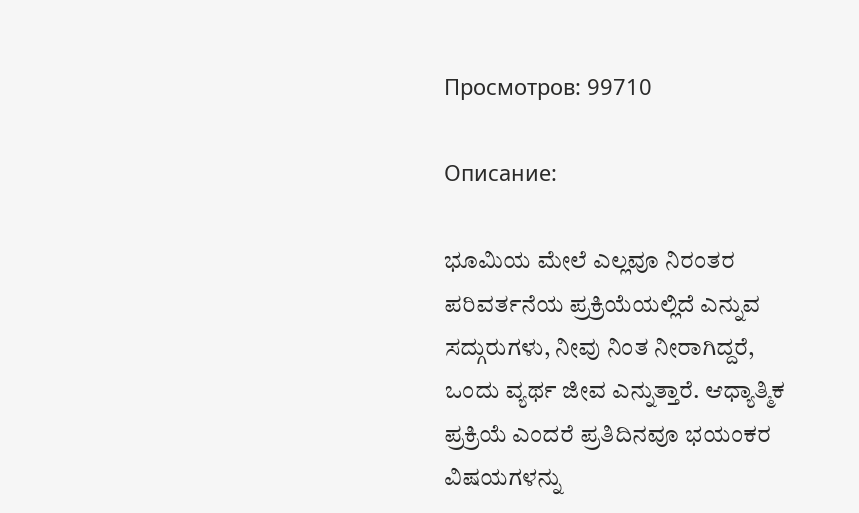Просмотров: 99710

Описание:

ಭೂಮಿಯ ಮೇಲೆ ಎಲ್ಲವೂ ನಿರಂತರ ಪರಿವರ್ತನೆಯ ಪ್ರಕ್ರಿಯೆಯಲ್ಲಿದೆ ಎನ್ನುವ ಸದ್ಗುರುಗಳು, ನೀವು ನಿಂತ ನೀರಾಗಿದ್ದರೆ, ಒಂದು ವ್ಯರ್ಥ ಜೀವ ಎನ್ನುತ್ತಾರೆ. ಆಧ್ಯಾತ್ಮಿಕ ಪ್ರಕ್ರಿಯೆ ಎಂದರೆ ಪ್ರತಿದಿನವೂ ಭಯಂಕರ ವಿಷಯಗಳನ್ನು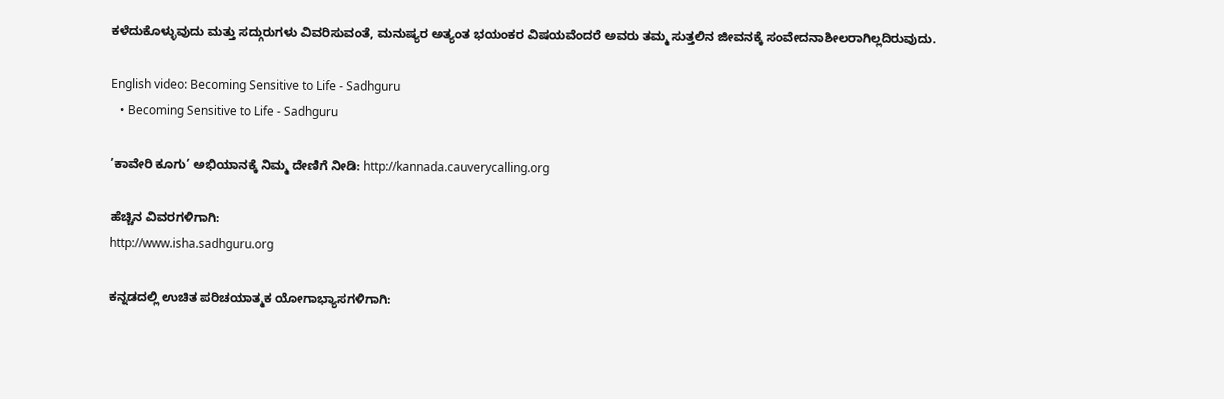ಕಳೆದುಕೊಳ್ಳುವುದು ಮತ್ತು ಸದ್ಗುರುಗಳು ವಿವರಿಸುವಂತೆ, ಮನುಷ್ಯರ ಅತ್ಯಂತ ಭಯಂಕರ ವಿಷಯವೆಂದರೆ ಅವರು ತಮ್ಮ ಸುತ್ತಲಿನ ಜೀವನಕ್ಕೆ ಸಂವೇದನಾಶೀಲರಾಗಿಲ್ಲದಿರುವುದು.

English video: Becoming Sensitive to Life - Sadhguru
   • Becoming Sensitive to Life - Sadhguru

’ಕಾವೇರಿ ಕೂಗು’ ಅಭಿಯಾನಕ್ಕೆ ನಿಮ್ಮ ದೇಣಿಗೆ ನೀಡಿ: http://kannada.cauverycalling.org

ಹೆಚ್ಚಿನ ವಿವರಗಳಿಗಾಗಿ:
http://www.isha.sadhguru.org

ಕನ್ನಡದಲ್ಲಿ ಉಚಿತ ಪರಿಚಯಾತ್ಮಕ ಯೋಗಾಭ್ಯಾಸಗಳಿಗಾಗಿ: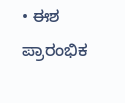• ಈಶ ಪ್ರಾರಂಭಿಕ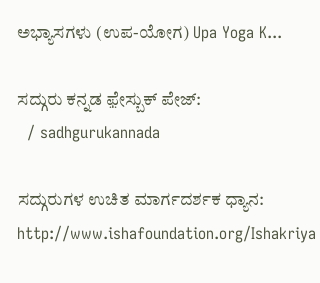ಅಭ್ಯಾಸಗಳು (ಉಪ-ಯೋಗ) Upa Yoga K...

ಸದ್ಗುರು ಕನ್ನಡ ಫ಼ೇಸ್ಬುಕ್ ಪೇಜ್:
  / sadhgurukannada

ಸದ್ಗುರುಗಳ ಉಚಿತ ಮಾರ್ಗದರ್ಶಕ ಧ್ಯಾನ:
http://www.ishafoundation.org/Ishakriya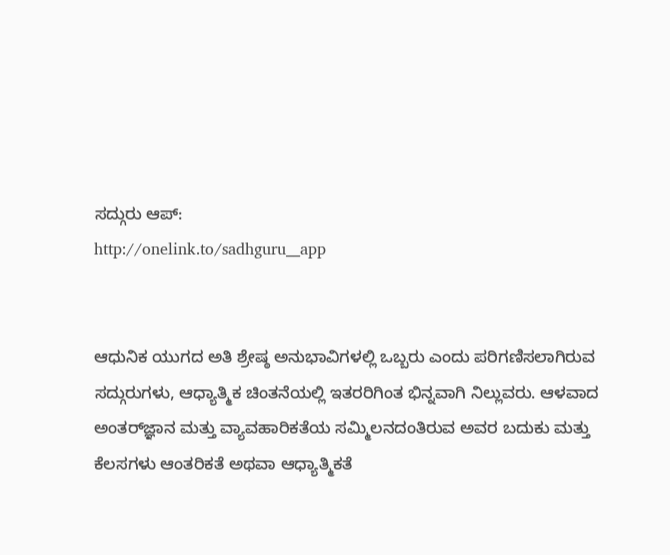ಸದ್ಗುರು ಆಪ್:
http://onelink.to/sadhguru__app


ಆಧುನಿಕ ಯುಗದ ಅತಿ ಶ್ರೇಷ್ಠ ಅನುಭಾವಿಗಳಲ್ಲಿ ಒಬ್ಬರು ಎಂದು ಪರಿಗಣಿಸಲಾಗಿರುವ
ಸದ್ಗುರುಗಳು, ಆಧ್ಯಾತ್ಮಿಕ ಚಿಂತನೆಯಲ್ಲಿ ಇತರರಿಗಿಂತ ಭಿನ್ನವಾಗಿ ನಿಲ್ಲುವರು. ಆಳವಾದ
ಅಂತರ್‌ಜ್ಞಾನ ಮತ್ತು ವ್ಯಾವಹಾರಿಕತೆಯ ಸಮ್ಮಿಲನದಂತಿರುವ ಅವರ ಬದುಕು ಮತ್ತು
ಕೆಲಸಗಳು ಆಂತರಿಕತೆ ಅಥವಾ ಆಧ್ಯಾತ್ಮಿಕತೆ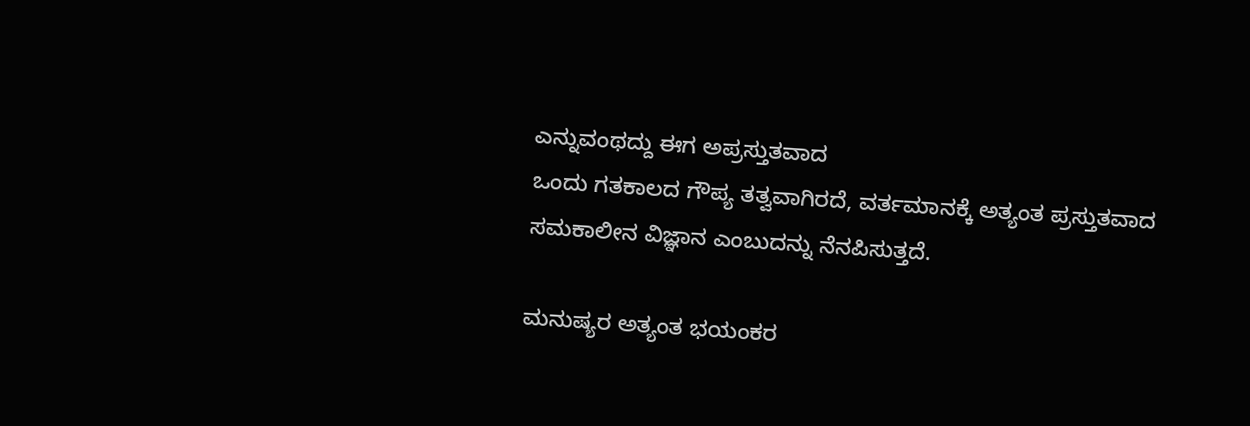ಎನ್ನುವಂಥದ್ದು ಈಗ ಅಪ್ರಸ್ತುತವಾದ
ಒಂದು ಗತಕಾಲದ ಗೌಪ್ಯ ತತ್ವವಾಗಿರದೆ, ವರ್ತಮಾನಕ್ಕೆ ಅತ್ಯಂತ ಪ್ರಸ್ತುತವಾದ
ಸಮಕಾಲೀನ ವಿಜ್ಞಾನ ಎಂಬುದನ್ನು ನೆನಪಿಸುತ್ತದೆ.

ಮನುಷ್ಯರ ಅತ್ಯಂತ ಭಯಂಕರ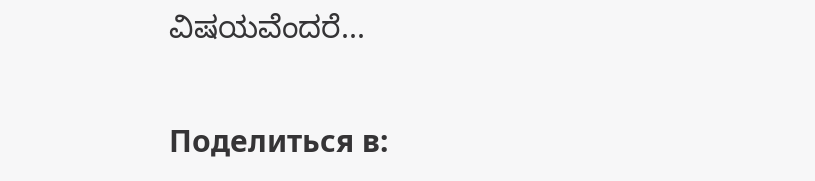ವಿಷಯವೆಂದರೆ...

Поделиться в: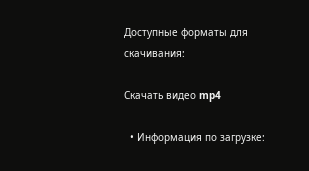Доступные форматы для скачивания:

Скачать видео mp4

  • Информация по загрузке: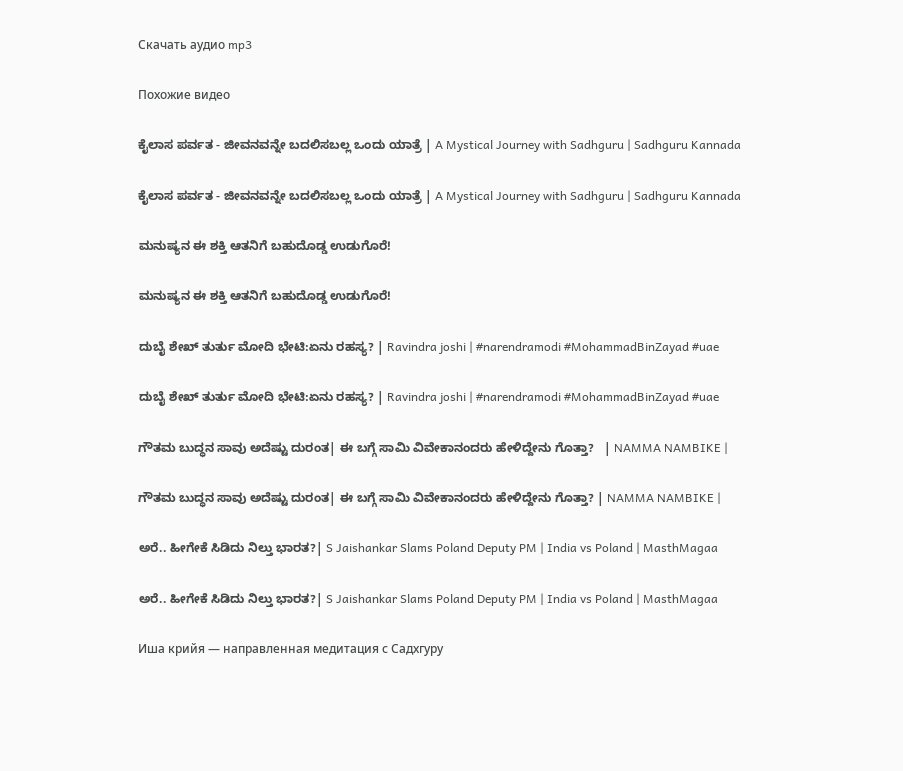Скачать аудио mp3

Похожие видео

ಕೈಲಾಸ ಪರ್ವತ - ಜೀವನವನ್ನೇ ಬದಲಿಸಬಲ್ಲ ಒಂದು ಯಾತ್ರೆ | A Mystical Journey with Sadhguru | Sadhguru Kannada

ಕೈಲಾಸ ಪರ್ವತ - ಜೀವನವನ್ನೇ ಬದಲಿಸಬಲ್ಲ ಒಂದು ಯಾತ್ರೆ | A Mystical Journey with Sadhguru | Sadhguru Kannada

ಮನುಷ್ಯನ ಈ ಶಕ್ತಿ ಆತನಿಗೆ ಬಹುದೊಡ್ಡ ಉಡುಗೊರೆ!

ಮನುಷ್ಯನ ಈ ಶಕ್ತಿ ಆತನಿಗೆ ಬಹುದೊಡ್ಡ ಉಡುಗೊರೆ!

ದುಬೈ ಶೇಖ್ ತುರ್ತು ಮೋದಿ ಭೇಟಿ:ಏನು ರಹಸ್ಯ? | Ravindra joshi | #narendramodi #MohammadBinZayad #uae

ದುಬೈ ಶೇಖ್ ತುರ್ತು ಮೋದಿ ಭೇಟಿ:ಏನು ರಹಸ್ಯ? | Ravindra joshi | #narendramodi #MohammadBinZayad #uae

ಗೌತಮ ಬುದ್ಧನ ಸಾವು ಅದೆಷ್ಟು ದುರಂತ| ಈ ಬಗ್ಗೆ ಸಾಮಿ ವಿವೇಕಾನಂದರು ಹೇಳಿದ್ದೇನು ಗೊತ್ತಾ?   | NAMMA NAMBIKE |

ಗೌತಮ ಬುದ್ಧನ ಸಾವು ಅದೆಷ್ಟು ದುರಂತ| ಈ ಬಗ್ಗೆ ಸಾಮಿ ವಿವೇಕಾನಂದರು ಹೇಳಿದ್ದೇನು ಗೊತ್ತಾ? | NAMMA NAMBIKE |

ಅರೆ.. ಹೀಗೇಕೆ ಸಿಡಿದು ನಿಲ್ತು ಭಾರತ?| S Jaishankar Slams Poland Deputy PM | India vs Poland | MasthMagaa

ಅರೆ.. ಹೀಗೇಕೆ ಸಿಡಿದು ನಿಲ್ತು ಭಾರತ?| S Jaishankar Slams Poland Deputy PM | India vs Poland | MasthMagaa

Иша крийя — направленная медитация с Садхгуру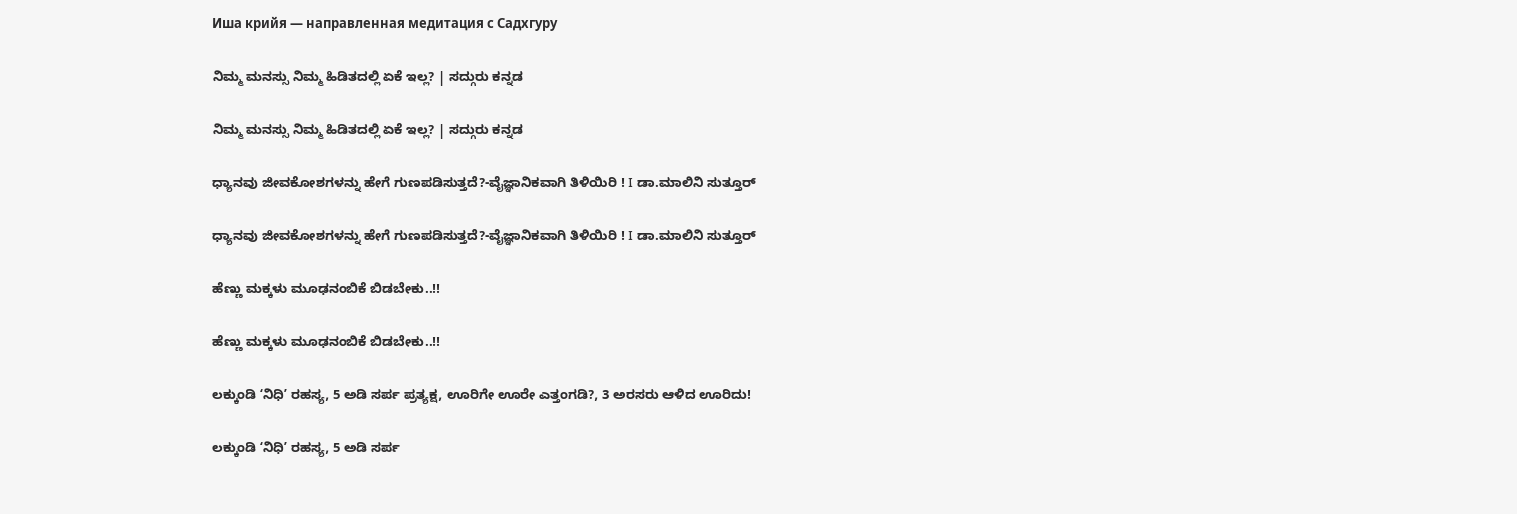Иша крийя — направленная медитация с Садхгуру

ನಿಮ್ಮ ಮನಸ್ಸು ನಿಮ್ಮ ಹಿಡಿತದಲ್ಲಿ ಏಕೆ ಇಲ್ಲ? | ಸದ್ಗುರು ಕನ್ನಡ

ನಿಮ್ಮ ಮನಸ್ಸು ನಿಮ್ಮ ಹಿಡಿತದಲ್ಲಿ ಏಕೆ ಇಲ್ಲ? | ಸದ್ಗುರು ಕನ್ನಡ

ಧ್ಯಾನವು ಜೀವಕೋಶಗಳನ್ನು ಹೇಗೆ ಗುಣಪಡಿಸುತ್ತದೆ?-ವೈಜ್ಞಾನಿಕವಾಗಿ ತಿಳಿಯಿರಿ ! I ಡಾ.ಮಾಲಿನಿ ಸುತ್ತೂರ್

ಧ್ಯಾನವು ಜೀವಕೋಶಗಳನ್ನು ಹೇಗೆ ಗುಣಪಡಿಸುತ್ತದೆ?-ವೈಜ್ಞಾನಿಕವಾಗಿ ತಿಳಿಯಿರಿ ! I ಡಾ.ಮಾಲಿನಿ ಸುತ್ತೂರ್

ಹೆಣ್ಣು ಮಕ್ಕಳು ಮೂಢನಂಬಿಕೆ ಬಿಡಬೇಕು..!!

ಹೆಣ್ಣು ಮಕ್ಕಳು ಮೂಢನಂಬಿಕೆ ಬಿಡಬೇಕು..!!

ಲಕ್ಕುಂಡಿ ʻನಿಧಿʼ ರಹಸ್ಯ, 5 ಅಡಿ ಸರ್ಪ ಪ್ರತ್ಯಕ್ಷ, ಊರಿಗೇ ಊರೇ ಎತ್ತಂಗಡಿ?, 3 ಅರಸರು ಆಳಿದ ಊರಿದು!

ಲಕ್ಕುಂಡಿ ʻನಿಧಿʼ ರಹಸ್ಯ, 5 ಅಡಿ ಸರ್ಪ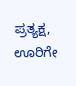ಪ್ರತ್ಯಕ್ಷ, ಊರಿಗೇ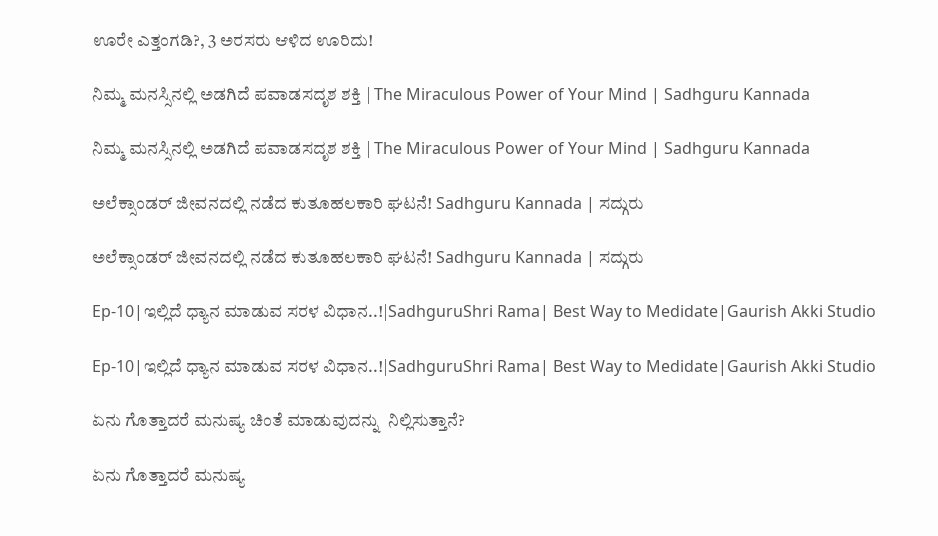ಊರೇ ಎತ್ತಂಗಡಿ?, 3 ಅರಸರು ಆಳಿದ ಊರಿದು!

ನಿಮ್ಮ ಮನಸ್ಸಿನಲ್ಲಿ ಅಡಗಿದೆ ಪವಾಡಸದೃಶ ಶಕ್ತಿ | The Miraculous Power of Your Mind | Sadhguru Kannada

ನಿಮ್ಮ ಮನಸ್ಸಿನಲ್ಲಿ ಅಡಗಿದೆ ಪವಾಡಸದೃಶ ಶಕ್ತಿ | The Miraculous Power of Your Mind | Sadhguru Kannada

ಅಲೆಕ್ಸಾಂಡರ್ ಜೀವನದಲ್ಲಿ ನಡೆದ ಕುತೂಹಲಕಾರಿ ಘಟನೆ! Sadhguru Kannada | ಸದ್ಗುರು

ಅಲೆಕ್ಸಾಂಡರ್ ಜೀವನದಲ್ಲಿ ನಡೆದ ಕುತೂಹಲಕಾರಿ ಘಟನೆ! Sadhguru Kannada | ಸದ್ಗುರು

Ep-10|ಇಲ್ಲಿದೆ ಧ್ಯಾನ ಮಾಡುವ ಸರಳ ವಿಧಾನ..!|SadhguruShri Rama| Best Way to Medidate|Gaurish Akki Studio

Ep-10|ಇಲ್ಲಿದೆ ಧ್ಯಾನ ಮಾಡುವ ಸರಳ ವಿಧಾನ..!|SadhguruShri Rama| Best Way to Medidate|Gaurish Akki Studio

ಏನು ಗೊತ್ತಾದರೆ ಮನುಷ್ಯ ಚಿಂತೆ ಮಾಡುವುದನ್ನು  ನಿಲ್ಲಿಸುತ್ತಾನೆ?

ಏನು ಗೊತ್ತಾದರೆ ಮನುಷ್ಯ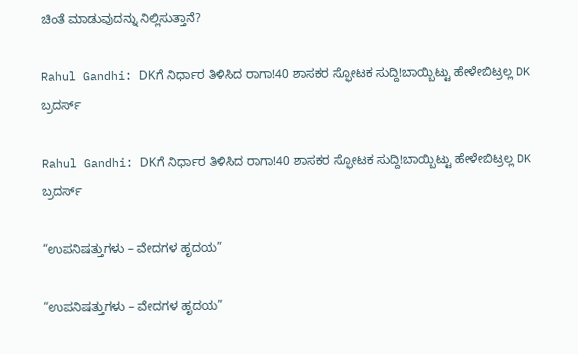ಚಿಂತೆ ಮಾಡುವುದನ್ನು ನಿಲ್ಲಿಸುತ್ತಾನೆ?

Rahul Gandhi: DKಗೆ ನಿರ್ಧಾರ ತಿಳಿಸಿದ ರಾಗಾ!40 ಶಾಸಕರ ಸ್ಫೋಟಕ ಸುದ್ದಿ!ಬಾಯ್ಬಿಟ್ಟು ಹೇಳೇಬಿಟ್ರಲ್ಲ DK ಬ್ರದರ್ಸ್

Rahul Gandhi: DKಗೆ ನಿರ್ಧಾರ ತಿಳಿಸಿದ ರಾಗಾ!40 ಶಾಸಕರ ಸ್ಫೋಟಕ ಸುದ್ದಿ!ಬಾಯ್ಬಿಟ್ಟು ಹೇಳೇಬಿಟ್ರಲ್ಲ DK ಬ್ರದರ್ಸ್

“ಉಪನಿಷತ್ತುಗಳು – ವೇದಗಳ ಹೃದಯ”

“ಉಪನಿಷತ್ತುಗಳು – ವೇದಗಳ ಹೃದಯ”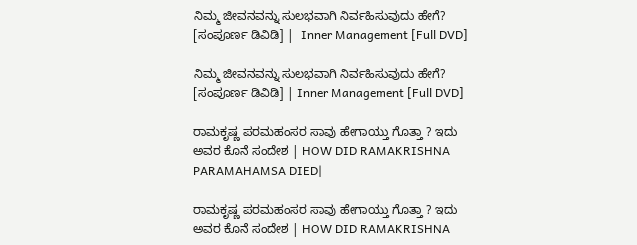ನಿಮ್ಮ ಜೀವನವನ್ನು ಸುಲಭವಾಗಿ ನಿರ್ವಹಿಸುವುದು ಹೇಗೆ? [ಸಂಪೂರ್ಣ ಡಿವಿಡಿ] |  Inner Management [Full DVD]

ನಿಮ್ಮ ಜೀವನವನ್ನು ಸುಲಭವಾಗಿ ನಿರ್ವಹಿಸುವುದು ಹೇಗೆ? [ಸಂಪೂರ್ಣ ಡಿವಿಡಿ] | Inner Management [Full DVD]

ರಾಮಕೃಷ್ಣ ಪರಮಹಂಸರ ಸಾವು ಹೇಗಾಯ್ತು ಗೊತ್ತಾ ? ಇದು ಅವರ ಕೊನೆ ಸಂದೇಶ | HOW DID RAMAKRISHNA PARAMAHAMSA DIED|

ರಾಮಕೃಷ್ಣ ಪರಮಹಂಸರ ಸಾವು ಹೇಗಾಯ್ತು ಗೊತ್ತಾ ? ಇದು ಅವರ ಕೊನೆ ಸಂದೇಶ | HOW DID RAMAKRISHNA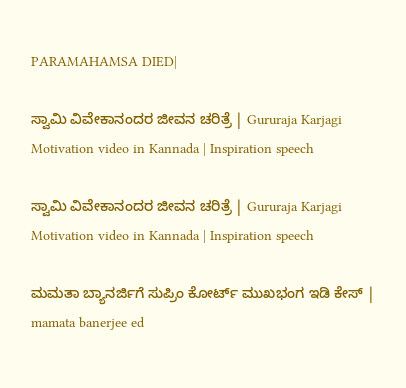PARAMAHAMSA DIED|

ಸ್ವಾಮಿ ವಿವೇಕಾನಂದರ ಜೀವನ ಚರಿತ್ರೆ | Gururaja Karjagi Motivation video in Kannada | Inspiration speech

ಸ್ವಾಮಿ ವಿವೇಕಾನಂದರ ಜೀವನ ಚರಿತ್ರೆ | Gururaja Karjagi Motivation video in Kannada | Inspiration speech

ಮಮತಾ ಬ್ಯಾನರ್ಜಿಗೆ ಸುಪ್ರಿಂ ಕೋರ್ಟ್‌ ಮುಖಭಂಗ ಇಡಿ ಕೇಸ್‌ | mamata banerjee ed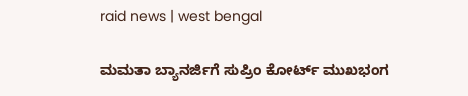raid news | west bengal

ಮಮತಾ ಬ್ಯಾನರ್ಜಿಗೆ ಸುಪ್ರಿಂ ಕೋರ್ಟ್‌ ಮುಖಭಂಗ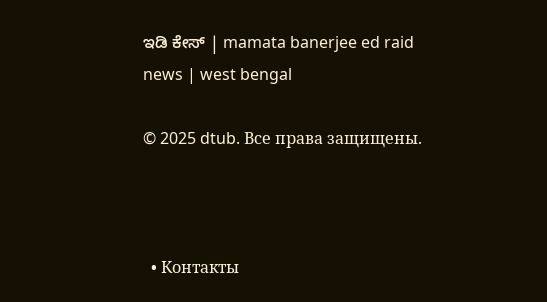ಇಡಿ ಕೇಸ್‌ | mamata banerjee ed raid news | west bengal

© 2025 dtub. Все права защищены.



  • Контакты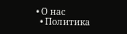• О нас
  • Политика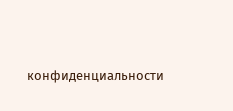конфиденциальности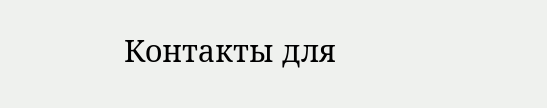Контакты для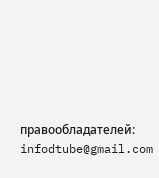правообладателей: infodtube@gmail.com